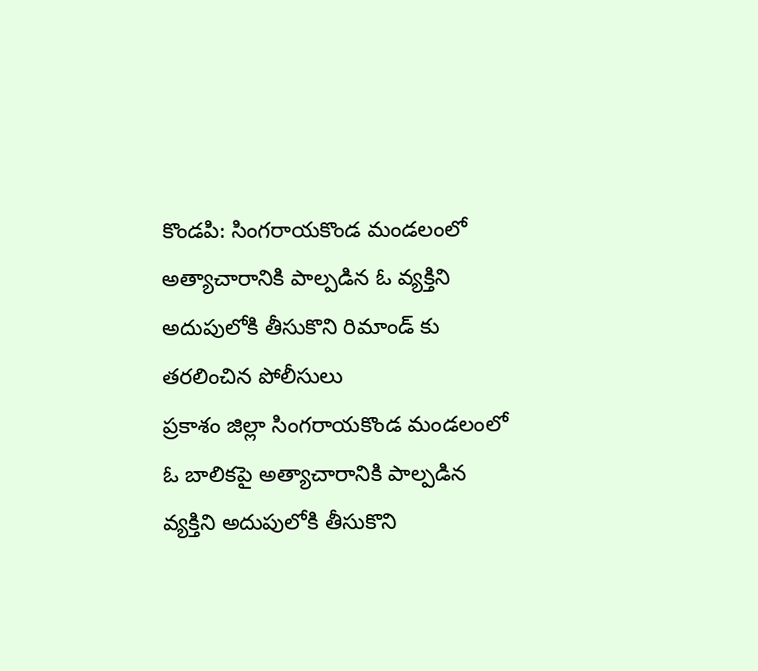కొండపి: సింగరాయకొండ మండలంలో అత్యాచారానికి పాల్పడిన ఓ వ్యక్తిని అదుపులోకి తీసుకొని రిమాండ్ కు తరలించిన పోలీసులు
ప్రకాశం జిల్లా సింగరాయకొండ మండలంలో ఓ బాలికపై అత్యాచారానికి పాల్పడిన వ్యక్తిని అదుపులోకి తీసుకొని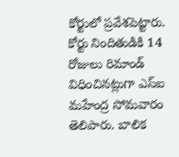కోర్టులో ప్రవేశపెట్టారు. కోర్టు నిందితుడికి 14 రోజులు రిమాండ్ విధించినట్లుగా ఎస్ఐ మహేంద్ర సోమవారం తెలిపారు. బాలిక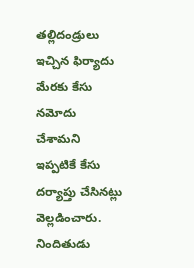తల్లిదండ్రులు ఇచ్చిన ఫిర్యాదు మేరకు కేసు నమోదు చేశామని ఇప్పటికే కేసు దర్యాప్తు చేసినట్లు వెల్లడించారు. నిందితుడు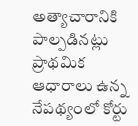అత్యాచారానికి పాల్పడినట్లు ప్రాథమిక ఆధారాలు ఉన్న నేపథ్యంలో కోర్టు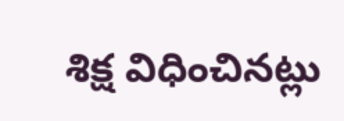శిక్ష విధించినట్లు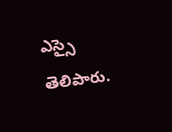ఎస్సై తెలిపారు.